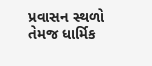પ્રવાસન સ્થળો તેમજ ધાર્મિક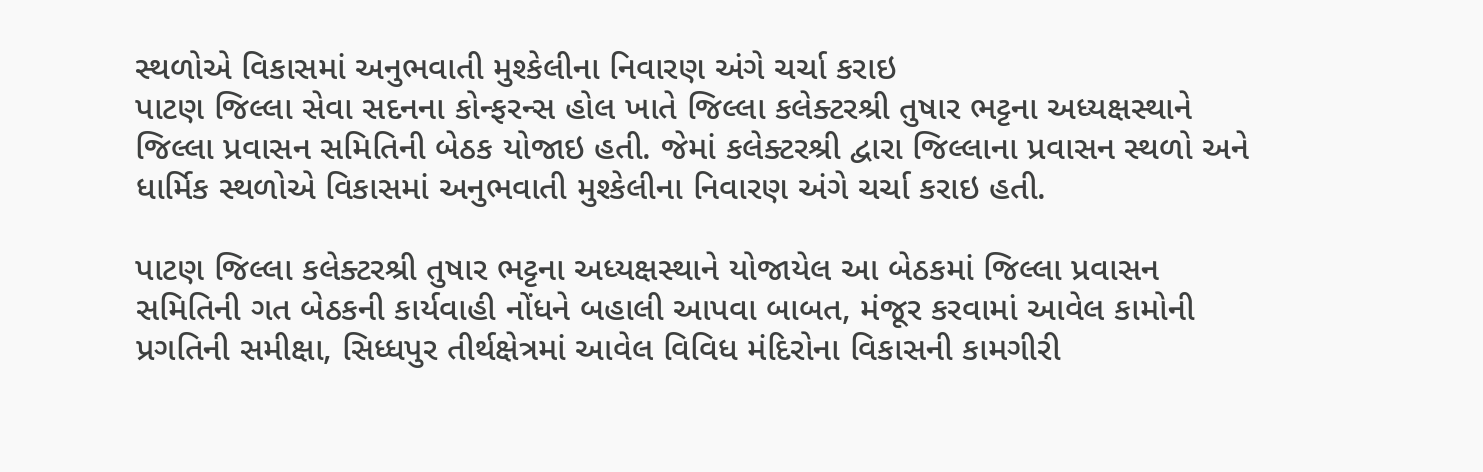સ્થળોએ વિકાસમાં અનુભવાતી મુશ્કેલીના નિવારણ અંગે ચર્ચા કરાઇ
પાટણ જિલ્લા સેવા સદનના કોન્ફરન્સ હોલ ખાતે જિલ્લા કલેક્ટરશ્રી તુષાર ભટ્ટના અધ્યક્ષસ્થાને જિલ્લા પ્રવાસન સમિતિની બેઠક યોજાઇ હતી. જેમાં કલેક્ટરશ્રી દ્વારા જિલ્લાના પ્રવાસન સ્થળો અને ધાર્મિક સ્થળોએ વિકાસમાં અનુભવાતી મુશ્કેલીના નિવારણ અંગે ચર્ચા કરાઇ હતી.

પાટણ જિલ્લા કલેક્ટરશ્રી તુષાર ભટ્ટના અધ્યક્ષસ્થાને યોજાયેલ આ બેઠકમાં જિલ્લા પ્રવાસન સમિતિની ગત બેઠકની કાર્યવાહી નોંધને બહાલી આપવા બાબત, મંજૂર કરવામાં આવેલ કામોની પ્રગતિની સમીક્ષા, સિધ્ધપુર તીર્થક્ષેત્રમાં આવેલ વિવિધ મંદિરોના વિકાસની કામગીરી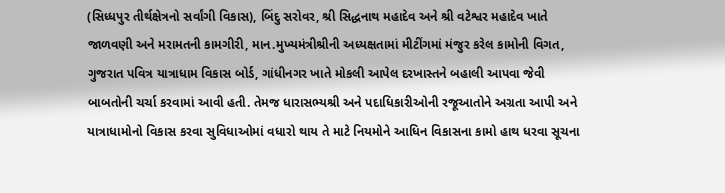(સિધ્ધપુર તીર્થક્ષેત્રનો સર્વાંગી વિકાસ), બિંદુ સરોવર, શ્રી સિદ્ધનાથ મહાદેવ અને શ્રી વટેશ્વર મહાદેવ ખાતે જાળવણી અને મરામતની કામગીરી, માન.મુખ્યમંત્રીશ્રીની અધ્યક્ષતામાં મીટીંગમાં મંજુર કરેલ કામોની વિગત, ગુજરાત પવિત્ર યાત્રાધામ વિકાસ બોર્ડ, ગાંધીનગર ખાતે મોકલી આપેલ દરખાસ્તને બહાલી આપવા જેવી બાબતોની ચર્ચા કરવામાં આવી હતી. તેમજ ધારાસભ્યશ્રી અને પદાધિકારીઓની રજૂઆતોને અગ્રતા આપી અને યાત્રાધામોનો વિકાસ કરવા સુવિધાઓમાં વધારો થાય તે માટે નિયમોને આધિન વિકાસના કામો હાથ ધરવા સૂચના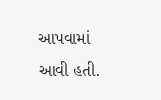આપવામાં આવી હતી.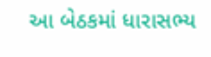આ બેઠકમાં ધારાસભ્ય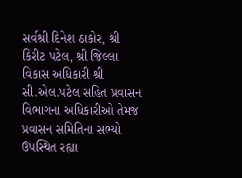સર્વશ્રી દિનેશ ઠાકોર, શ્રી કિરીટ પટેલ, શ્રી જિલ્લા વિકાસ અધિકારી શ્રી સી.એલ.પટેલ સહિત પ્રવાસન વિભાગના અધિકારીઓ તેમજ પ્રવાસન સમિતિના સભ્યો ઉપસ્થિત રહ્યા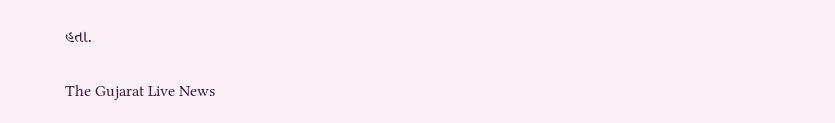હતા.

The Gujarat Live News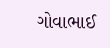ગોવાભાઈ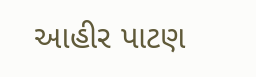આહીર પાટણ